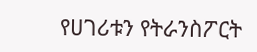የሀገሪቱን የትራንስፖርት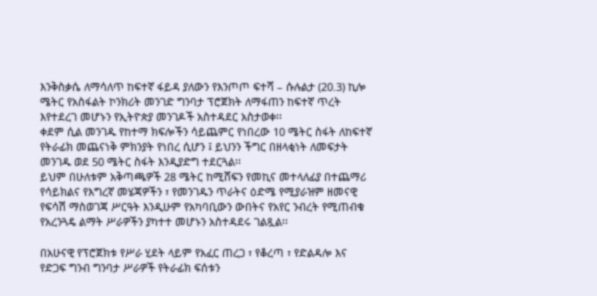እንቅስቃሴ ለማሳለጥ ከፍተኛ ፋይዳ ያለውን የእንጦጦ ፍተሻ – ሱሉልታ (20.3) ኪሎ ሜትር የአስፋልት ኮንክሪት መንገድ ግንባታ ፕሮጀክት ለማፋጠን ከፍተኛ ጥረት እየተደረገ መሆኑን የኢትዮጵያ መንገዶች አስተዳደር አስታወቀ፡፡
ቀደም ሲል መንገዱ የከተማ ክፍሎችን ሳይጨምር የነበረው 10 ሜትር ስፋት ለከፍተኛ የትራፊክ መጨናነቅ ምክንያት የነበረ ሲሆን ፤ ይህንን ችግር በዘላቂነት ለመፍታት መንገዱ ወደ 50 ሜትር ስፋት እንዲያድግ ተደርጓል፡፡
ይህም በሁለቱም አቅጣጫዎች 28 ሜትር ከሚሸፍን የመኪና መተላለፊያ በተጨማሪ የሳይክልና የእግረኛ መሄጃዎችን ፣ የመንገዱን ጥራትና ዕድሜ የሚያራዝም ዘመናዊ የፍሳሽ ማስወገጃ ሥርዓት እንዲሁም የአካባቢውን ውበትና የአየር ንብረት የሚጠብቁ የአረንጓዴ ልማት ሥራዎችን ያካተተ መሆኑን አስተዳደሩ ገልጿል፡፡

በአሁናዊ የፕሮጀክቱ የሥራ ሂደት ላይም የአፈር ጠረጋ ፣ የቆረጣ ፣ የድልዳሎ እና የድጋፍ ግንብ ግንባታ ሥራዎች የትራፊክ ፍሰቱን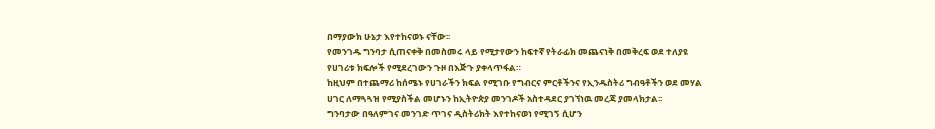በማያውክ ሁኔታ እየተከናወኑ ናቸው፡፡
የመንገዱ ግንባታ ሲጠናቀቅ በመስመሩ ላይ የሚታየውን ከፍተኛ የትራፊክ መጨናነቅ በመቅረፍ ወደ ተለያዩ የሀገሪቱ ክፍሎች የሚደረገውን ጉዞ በእጅጉ ያቀላጥፋል።
ከዚህም በተጨማሪ ከሰሜኑ የሀገራችን ክፍል የሚገቡ የግብርና ምርቶችንና የኢንዱስትሪ ግብዓቶችን ወደ መሃል ሀገር ለማጓጓዝ የሚያስችል መሆኑን ከኢትዮጵያ መንገዶች አስተዳደር ያገኘነዉ መረጃ ያመላክታል፡፡
ግንባታው በዓለምገና መንገድ ጥገና ዲስትሪክት እየተከናወነ የሚገኝ ሲሆን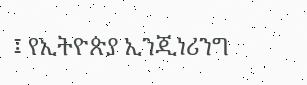፤ የኢትዮጵያ ኢንጂነሪንግ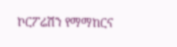ኮርፖሬሽን የማማከርና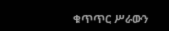ቁጥጥር ሥራውን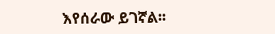እየሰራው ይገኛል፡፡